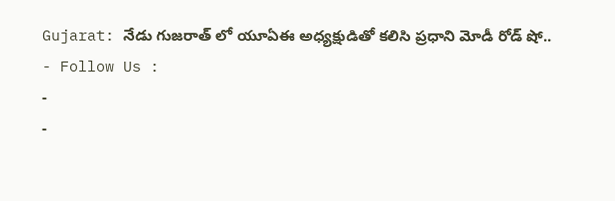Gujarat: నేడు గుజరాత్ లో యూఏఈ అధ్యక్షుడితో కలిసి ప్రధాని మోడీ రోడ్ షో..
- Follow Us :
-
-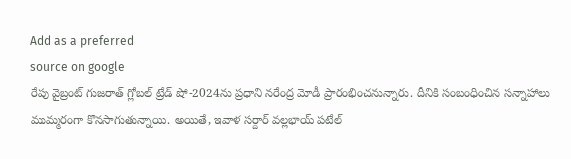Add as a preferred
source on google
రేపు వైబ్రంట్ గుజరాత్ గ్లోబల్ ట్రేడ్ షో-2024ను ప్రధాని నరేంద్ర మోడీ ప్రారంభించనున్నారు. దీనికి సంబంధించిన సన్నాహాలు ముమ్మరంగా కొనసాగుతున్నాయి. అయితే, ఇవాళ సర్దార్ వల్లభాయ్ పటేల్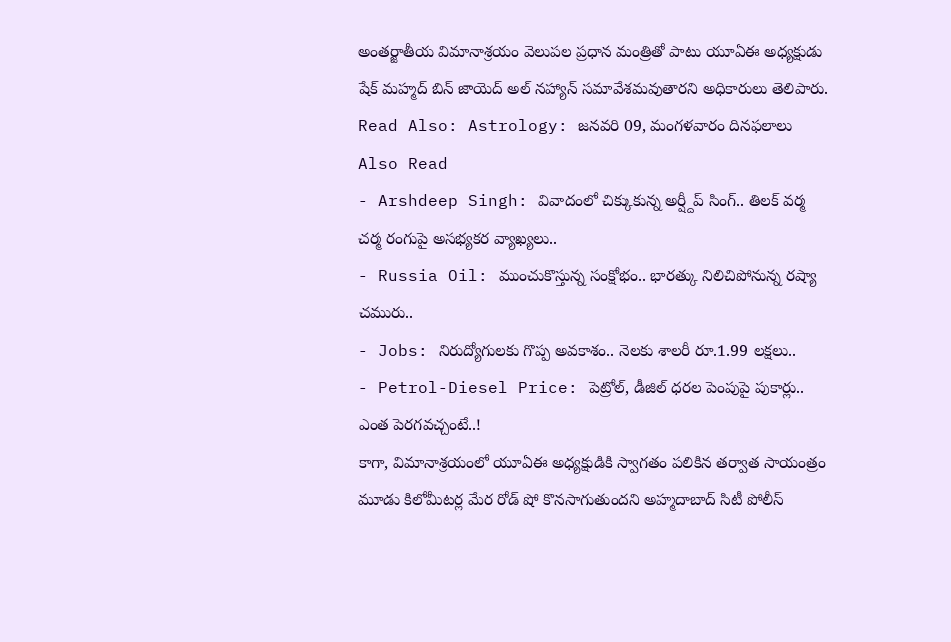అంతర్జాతీయ విమానాశ్రయం వెలుపల ప్రధాన మంత్రితో పాటు యూఏఈ అధ్యక్షుడు షేక్ మహ్మద్ బిన్ జాయెద్ అల్ నహ్యాన్ సమావేశమవుతారని అధికారులు తెలిపారు.
Read Also: Astrology: జనవరి 09, మంగళవారం దినఫలాలు
Also Read
- Arshdeep Singh: వివాదంలో చిక్కుకున్న అర్ష్దీప్ సింగ్.. తిలక్ వర్మ చర్మ రంగుపై అసభ్యకర వ్యాఖ్యలు..
- Russia Oil: ముంచుకొస్తున్న సంక్షోభం.. భారత్కు నిలిచిపోనున్న రష్యా చమురు..
- Jobs: నిరుద్యోగులకు గొప్ప అవకాశం.. నెలకు శాలరీ రూ.1.99 లక్షలు..
- Petrol-Diesel Price: పెట్రోల్, డీజిల్ ధరల పెంపుపై పుకార్లు.. ఎంత పెరగవచ్చంటే..!
కాగా, విమానాశ్రయంలో యూఏఈ అధ్యక్షుడికి స్వాగతం పలికిన తర్వాత సాయంత్రం మూడు కిలోమీటర్ల మేర రోడ్ షో కొనసాగుతుందని అహ్మదాబాద్ సిటీ పోలీస్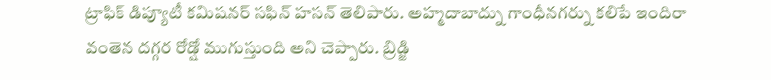ట్రాఫిక్ డిప్యూటీ కమిషనర్ సఫిన్ హసన్ తెలిపారు. అహ్మదాబాద్ను గాంధీనగర్ను కలిపే ఇందిరా వంతెన దగ్గర రోడ్షో ముగుస్తుంది అని చెప్పారు. బ్రిడ్జి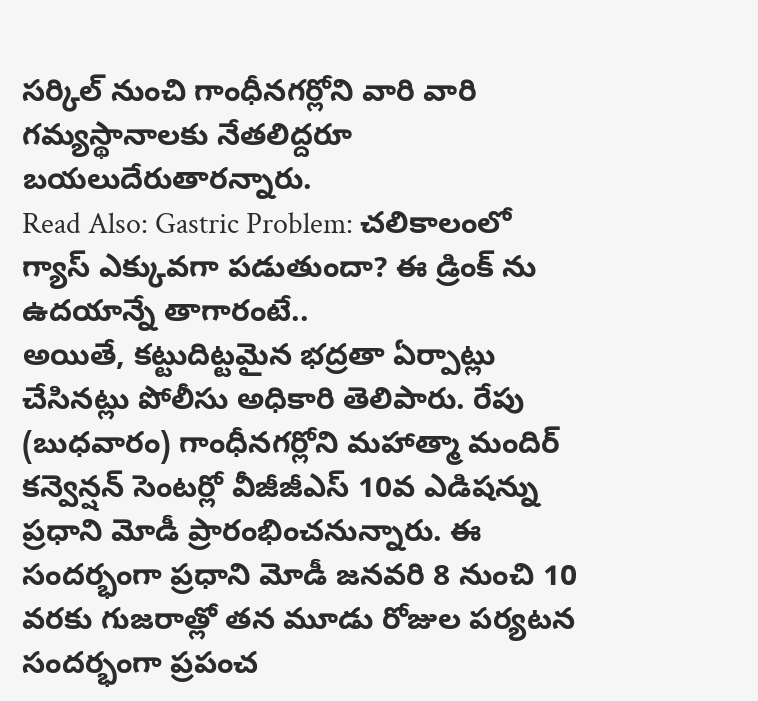సర్కిల్ నుంచి గాంధీనగర్లోని వారి వారి గమ్యస్థానాలకు నేతలిద్దరూ బయలుదేరుతారన్నారు.
Read Also: Gastric Problem: చలికాలంలో గ్యాస్ ఎక్కువగా పడుతుందా? ఈ డ్రింక్ ను ఉదయాన్నే తాగారంటే..
అయితే, కట్టుదిట్టమైన భద్రతా ఏర్పాట్లు చేసినట్లు పోలీసు అధికారి తెలిపారు. రేపు (బుధవారం) గాంధీనగర్లోని మహాత్మా మందిర్ కన్వెన్షన్ సెంటర్లో వీజీజీఎస్ 10వ ఎడిషన్ను ప్రధాని మోడీ ప్రారంభించనున్నారు. ఈ సందర్భంగా ప్రధాని మోడీ జనవరి 8 నుంచి 10 వరకు గుజరాత్లో తన మూడు రోజుల పర్యటన సందర్భంగా ప్రపంచ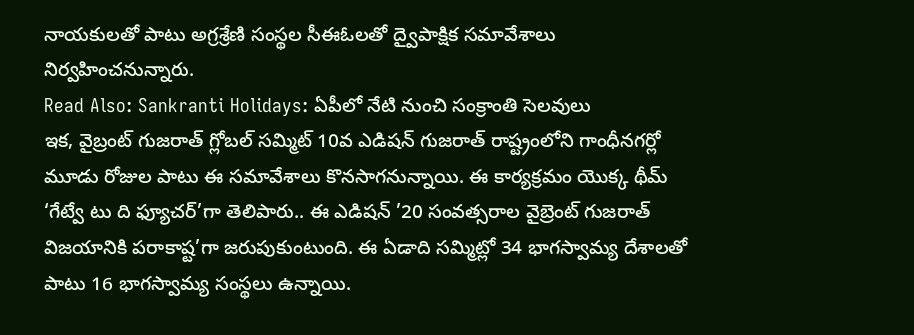నాయకులతో పాటు అగ్రశ్రేణి సంస్థల సీఈఓలతో ద్వైపాక్షిక సమావేశాలు నిర్వహించనున్నారు.
Read Also: Sankranti Holidays: ఏపీలో నేటి నుంచి సంక్రాంతి సెలవులు
ఇక, వైబ్రంట్ గుజరాత్ గ్లోబల్ సమ్మిట్ 10వ ఎడిషన్ గుజరాత్ రాష్ట్రంలోని గాంధీనగర్లో మూడు రోజుల పాటు ఈ సమావేశాలు కొనసాగనున్నాయి. ఈ కార్యక్రమం యొక్క థీమ్ ‘గేట్వే టు ది ఫ్యూచర్’గా తెలిపారు.. ఈ ఎడిషన్ ’20 సంవత్సరాల వైబ్రెంట్ గుజరాత్ విజయానికి పరాకాష్ట’గా జరుపుకుంటుంది. ఈ ఏడాది సమ్మిట్లో 34 భాగస్వామ్య దేశాలతో పాటు 16 భాగస్వామ్య సంస్థలు ఉన్నాయి.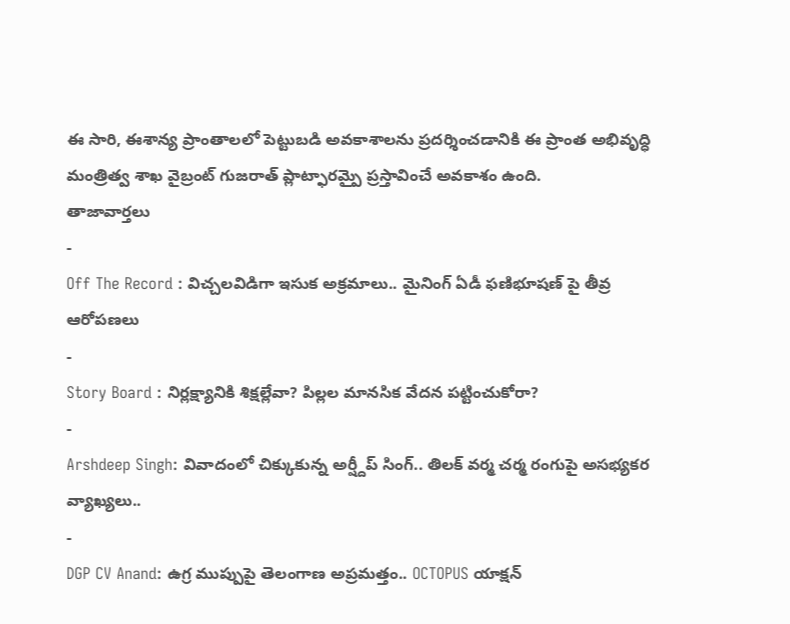ఈ సారి, ఈశాన్య ప్రాంతాలలో పెట్టుబడి అవకాశాలను ప్రదర్శించడానికి ఈ ప్రాంత అభివృద్ధి మంత్రిత్వ శాఖ వైబ్రంట్ గుజరాత్ ప్లాట్ఫారమ్పై ప్రస్తావించే అవకాశం ఉంది.
తాజావార్తలు
-
Off The Record : విచ్చలవిడిగా ఇసుక అక్రమాలు.. మైనింగ్ ఏడీ ఫణిభూషణ్ పై తీవ్ర ఆరోపణలు
-
Story Board : నిర్లక్ష్యానికి శిక్షల్లేవా? పిల్లల మానసిక వేదన పట్టించుకోరా?
-
Arshdeep Singh: వివాదంలో చిక్కుకున్న అర్ష్దీప్ సింగ్.. తిలక్ వర్మ చర్మ రంగుపై అసభ్యకర వ్యాఖ్యలు..
-
DGP CV Anand: ఉగ్ర ముప్పుపై తెలంగాణ అప్రమత్తం.. OCTOPUS యాక్షన్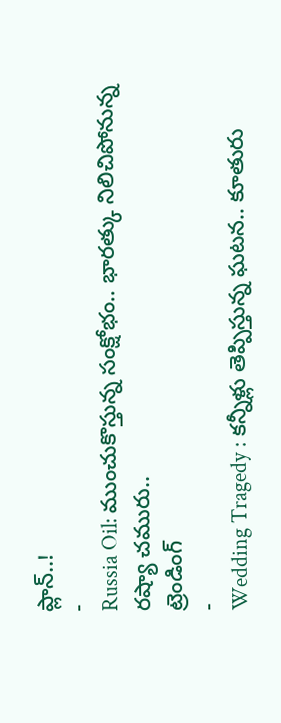ప్లాన్..!
-
Russia Oil: ముంచుకొస్తున్న సంక్షోభం.. భారత్కు నిలిచిపోనున్న రష్యా చమురు..
ట్రెండింగ్
-
Wedding Tragedy : కన్నీళ్లు తెప్పిస్తున్న ఘటన.. కూతురు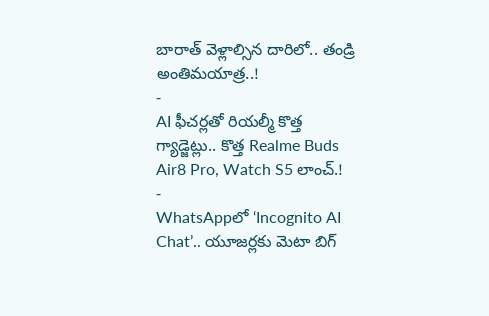బారాత్ వెళ్లాల్సిన దారిలో.. తండ్రి అంతిమయాత్ర..!
-
AI ఫీచర్లతో రియల్మీ కొత్త గ్యాడ్జెట్లు.. కొత్త Realme Buds Air8 Pro, Watch S5 లాంచ్.!
-
WhatsAppలో ‘Incognito AI Chat’.. యూజర్లకు మెటా బిగ్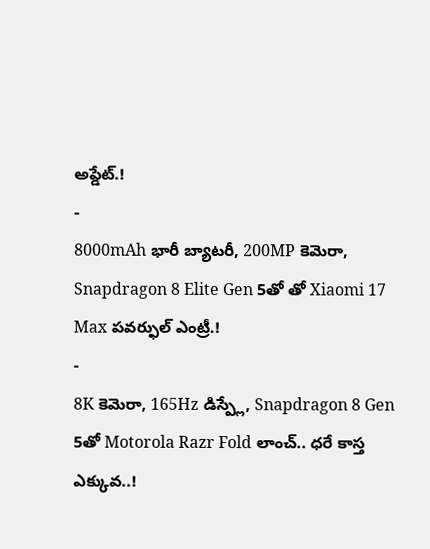అప్డేట్.!
-
8000mAh భారీ బ్యాటరీ, 200MP కెమెరా, Snapdragon 8 Elite Gen 5తో తో Xiaomi 17 Max పవర్ఫుల్ ఎంట్రీ.!
-
8K కెమెరా, 165Hz డిస్ప్లే, Snapdragon 8 Gen 5తో Motorola Razr Fold లాంచ్.. ధరే కాస్త ఎక్కువ..!